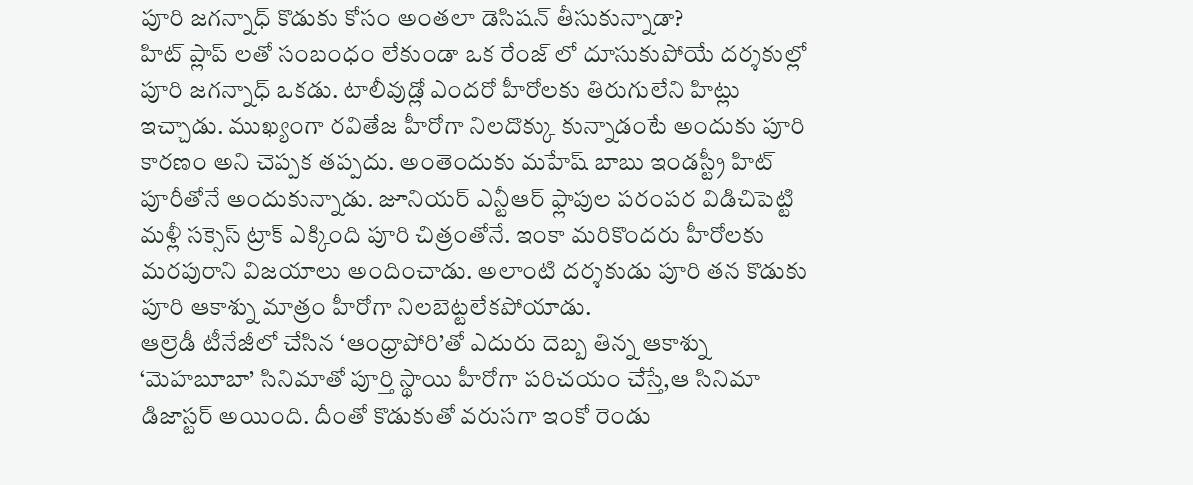పూరి జగన్నాధ్ కొడుకు కోసం అంతలా డెసిషన్ తీసుకున్నాడా?
హిట్ ప్లాప్ లతో సంబంధం లేకుండా ఒక రేంజ్ లో దూసుకుపోయే దర్శకుల్లో పూరి జగన్నాధ్ ఒకడు. టాలీవుడ్లో ఎందరో హీరోలకు తిరుగులేని హిట్లు ఇచ్చాడు. ముఖ్యంగా రవితేజ హీరోగా నిలదొక్కు కున్నాడంటే అందుకు పూరి కారణం అని చెప్పక తప్పదు. అంతెందుకు మహేష్ బాబు ఇండస్ట్రీ హిట్ పూరీతోనే అందుకున్నాడు. జూనియర్ ఎన్టీఆర్ ఫ్లాపుల పరంపర విడిచిపెట్టి మళ్లీ సక్సెస్ ట్రాక్ ఎక్కింది పూరి చిత్రంతోనే. ఇంకా మరికొందరు హీరోలకు మరపురాని విజయాలు అందించాడు. అలాంటి దర్శకుడు పూరి తన కొడుకు పూరి ఆకాశ్ను మాత్రం హీరోగా నిలబెట్టలేకపోయాడు.
ఆల్రెడీ టీనేజీలో చేసిన ‘ఆంధ్రాపోరి’తో ఎదురు దెబ్బ తిన్న ఆకాశ్ను ‘మెహబూబా’ సినిమాతో పూర్తి స్థాయి హీరోగా పరిచయం చేస్తే,ఆ సినిమా డిజాస్టర్ అయింది. దీంతో కొడుకుతో వరుసగా ఇంకో రెండు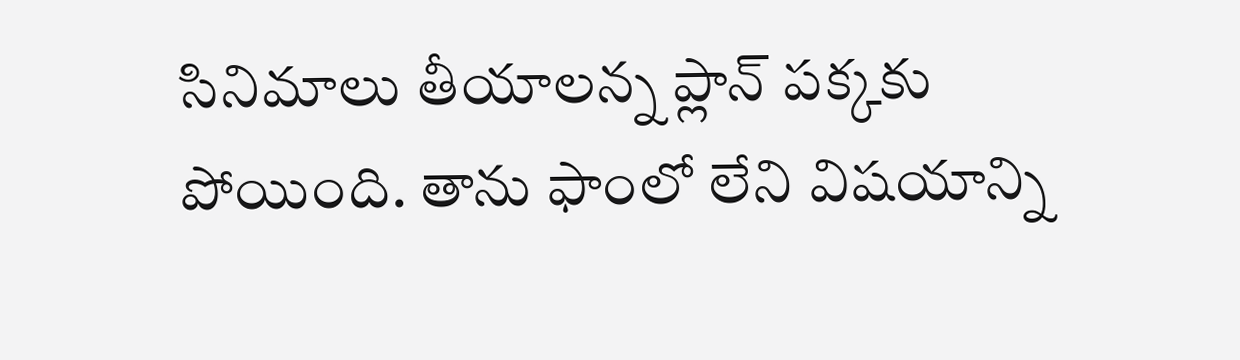సినిమాలు తీయాలన్న ప్లాన్ పక్కకు పోయింది. తాను ఫాంలో లేని విషయాన్ని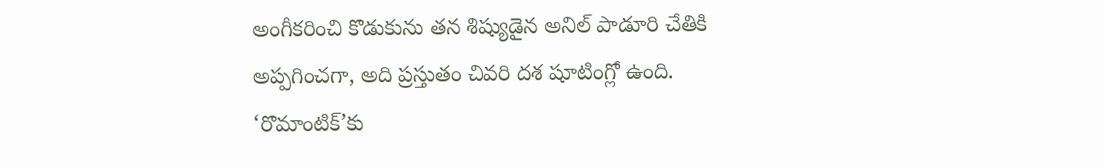అంగీకరించి కొడుకును తన శిష్యుడైన అనిల్ పాడూరి చేతికి అప్పగించగా, అది ప్రస్తుతం చివరి దశ షూటింగ్లో ఉంది. ‘రొమాంటిక్’కు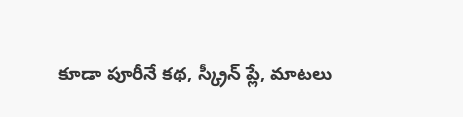కూడా పూరీనే కథ, స్క్రీన్ ప్లే, మాటలు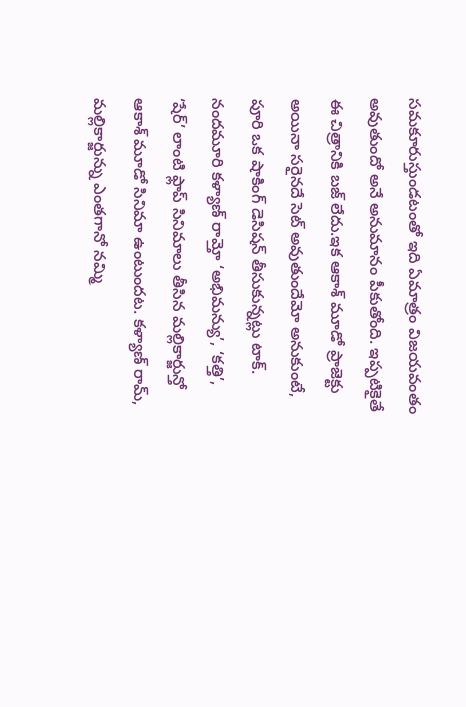సమకూరుస్తుండటంతో ఇది ఏమాత్రం విజయవంతం అవుతుందో అనే అనుమానం పీకుతోంది. ఇప్పటికైతే ఈ చిత్రానికి బజ్ లేదు.ఇక ఆకాశ్ మూడో ప్రాజెక్టు అయినా సరైనదే సెట్ అవుతుందేమో అనుకుంటే, పూరి ఒక షాకింగ్ డెసిషన్ తీసుకున్నట్లు టాక్.
నందమూరి కళ్యాణ్ రామ్తో ‘అభిమన్యు’, ‘కత్తి’, ‘షేర్’ లాంటి ఫ్లాప్ సినిమాలు తీసిన మల్లికార్జున్తో ఆకాశ్ మూడో సినిమా ఉంటుందట. కళ్యాణ్ రామ్, మల్లికార్జున్ను ఎంతగానో నమ్మి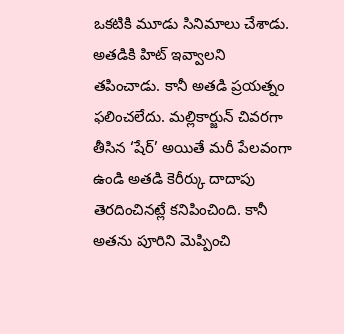ఒకటికి మూడు సినిమాలు చేశాడు. అతడికి హిట్ ఇవ్వాలని తపించాడు. కానీ అతడి ప్రయత్నం ఫలించలేదు. మల్లికార్జున్ చివరగా తీసిన ‘షేర్’ అయితే మరీ పేలవంగా ఉండి అతడి కెరీర్కు దాదాపు తెరదించినట్లే కనిపించింది. కానీ అతను పూరిని మెప్పించి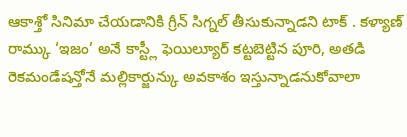ఆకాశ్తో సినిమా చేయడానికి గ్రీన్ సిగ్నల్ తీసుకున్నాడని టాక్ . కళ్యాణ్ రామ్కు ‘ఇజం’ అనే కాస్ట్లీ ఫెయిల్యూర్ కట్టబెట్టిన పూరి, అతడి రెకమండేషన్తోనే మల్లికార్జున్కు అవకాశం ఇస్తున్నాడనుకోవాలా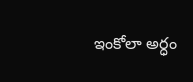ఇంకోలా అర్ధం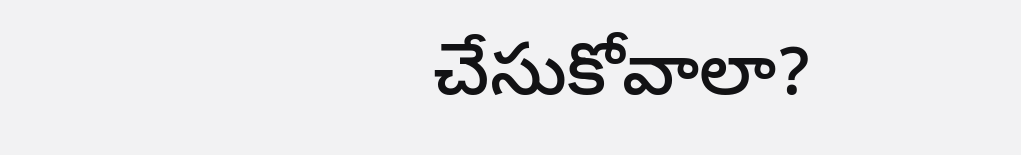చేసుకోవాలా?